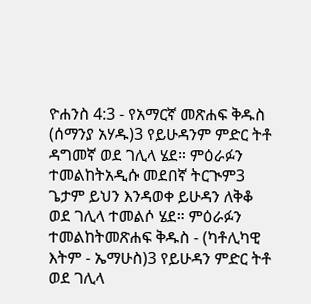ዮሐንስ 4:3 - የአማርኛ መጽሐፍ ቅዱስ (ሰማንያ አሃዱ)3 የይሁዳንም ምድር ትቶ ዳግመኛ ወደ ገሊላ ሄደ። ምዕራፉን ተመልከትአዲሱ መደበኛ ትርጒም3 ጌታም ይህን እንዳወቀ ይሁዳን ለቅቆ ወደ ገሊላ ተመልሶ ሄደ። ምዕራፉን ተመልከትመጽሐፍ ቅዱስ - (ካቶሊካዊ እትም - ኤማሁስ)3 የይሁዳን ምድር ትቶ ወደ ገሊላ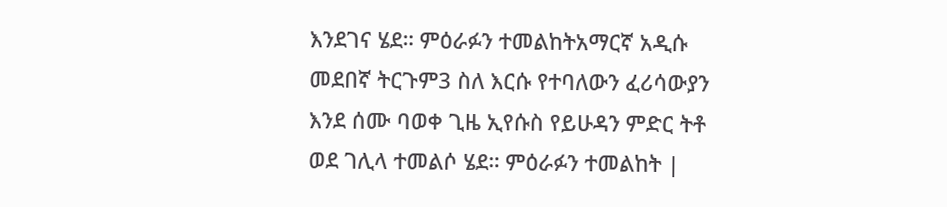እንደገና ሄደ። ምዕራፉን ተመልከትአማርኛ አዲሱ መደበኛ ትርጉም3 ስለ እርሱ የተባለውን ፈሪሳውያን እንደ ሰሙ ባወቀ ጊዜ ኢየሱስ የይሁዳን ምድር ትቶ ወደ ገሊላ ተመልሶ ሄደ። ምዕራፉን ተመልከት |